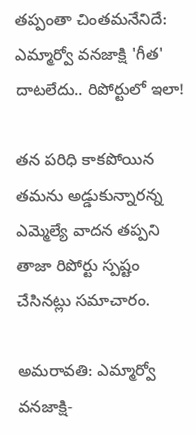తప్పంతా చింతమనేనిదే: ఎమ్మార్వో వనజాక్షి 'గీత' దాటలేదు.. రిపోర్టులో ఇలా!

తన పరిధి కాకపోయిన తమను అడ్డుకున్నారన్న ఎమ్మెల్యే వాదన తప్పని తాజా రిపోర్టు స్పష్టం చేసినట్లు సమాచారం.

అమరావతి: ఎమ్మార్వో వనజాక్షి-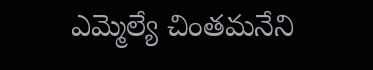ఎమ్మెల్యే చింతమనేని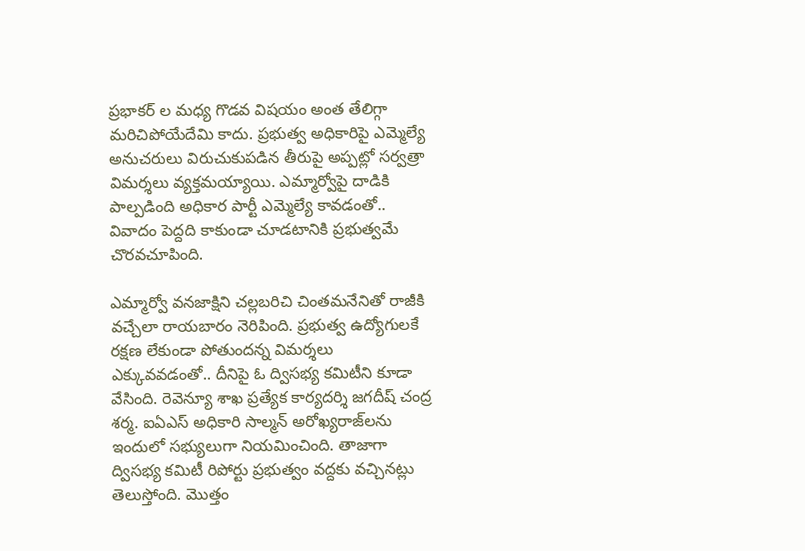ప్రభాకర్ ల మధ్య గొడవ విషయం అంత తేలిగ్గా మరిచిపోయేదేమి కాదు. ప్రభుత్వ అధికారిపై ఎమ్మెల్యే అనుచరులు విరుచుకుపడిన తీరుపై అప్పట్లో సర్వత్రా విమర్శలు వ్యక్తమయ్యాయి. ఎమ్మార్వోపై దాడికి పాల్పడింది అధికార పార్టీ ఎమ్మెల్యే కావడంతో.. వివాదం పెద్దది కాకుండా చూడటానికి ప్రభుత్వమే చొరవచూపింది.

ఎమ్మార్వో వనజాక్షిని చల్లబరిచి చింతమనేనితో రాజీకి వచ్చేలా రాయబారం నెరిపింది. ప్రభుత్వ ఉద్యోగులకే రక్షణ లేకుండా పోతుందన్న విమర్శలు ఎక్కువవడంతో.. దీనిపై ఓ ద్విసభ్య కమిటీని కూడా వేసింది. రెవెన్యూ శాఖ ప్రత్యేక కార్యదర్శి జగదీష్ చంద్ర శర్మ. ఐఏఎస్ అధికారి సాల్మన్ అరోఖ్యరాజ్‌లను ఇందులో సభ్యులుగా నియమించింది. తాజాగా ద్విసభ్య కమిటీ రిపోర్టు ప్రభుత్వం వద్దకు వచ్చినట్లు తెలుస్తోంది. మొత్తం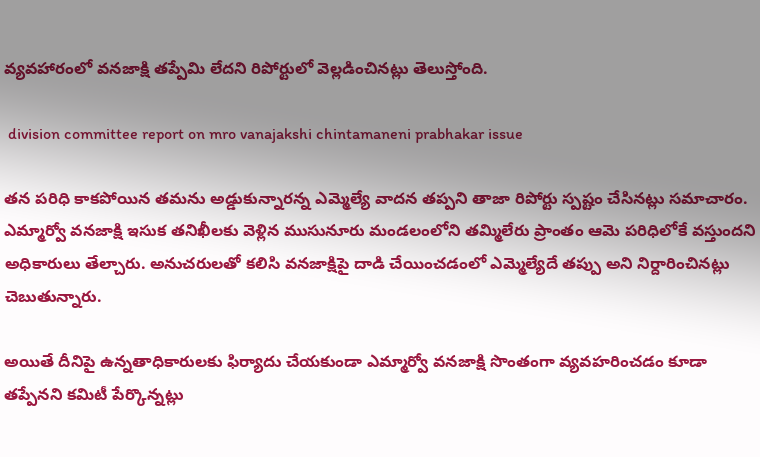వ్యవహారంలో వనజాక్షి తప్పేమి లేదని రిపోర్టులో వెల్లడించినట్లు తెలుస్తోంది.

 division committee report on mro vanajakshi chintamaneni prabhakar issue

తన పరిధి కాకపోయిన తమను అడ్డుకున్నారన్న ఎమ్మెల్యే వాదన తప్పని తాజా రిపోర్టు స్పష్టం చేసినట్లు సమాచారం. ఎమ్మార్వో వనజాక్షి ఇసుక తనిఖీలకు వెళ్లిన ముసునూరు మండలంలోని తమ్మిలేరు ప్రాంతం ఆమె పరిధిలోకే వస్తుందని అధికారులు తేల్చారు. అనుచరులతో కలిసి వనజాక్షిపై దాడి చేయించడంలో ఎమ్మెల్యేదే తప్పు అని నిర్దారించినట్లు చెబుతున్నారు.

అయితే దీనిపై ఉన్నతాధికారులకు ఫిర్యాదు చేయకుండా ఎమ్మార్వో వనజాక్షి సొంతంగా వ్యవహరించడం కూడా తప్పేనని కమిటీ పేర్కొన్నట్లు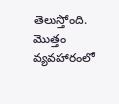తెలుస్తోంది. మొత్తం వ్యవహారంలో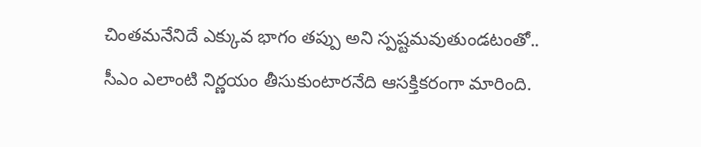చింతమనేనిదే ఎక్కువ భాగం తప్పు అని స్పష్టమవుతుండటంతో.. సీఎం ఎలాంటి నిర్ణయం తీసుకుంటారనేది ఆసక్తికరంగా మారింది.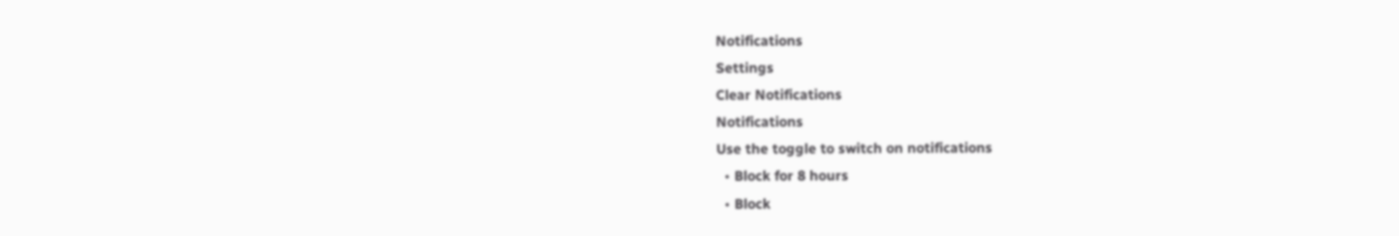Notifications
Settings
Clear Notifications
Notifications
Use the toggle to switch on notifications
  • Block for 8 hours
  • Block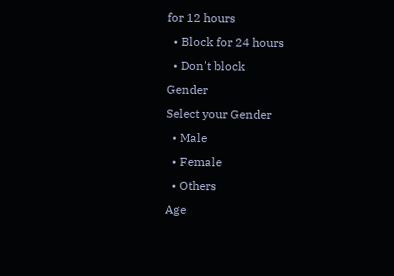for 12 hours
  • Block for 24 hours
  • Don't block
Gender
Select your Gender
  • Male
  • Female
  • Others
Age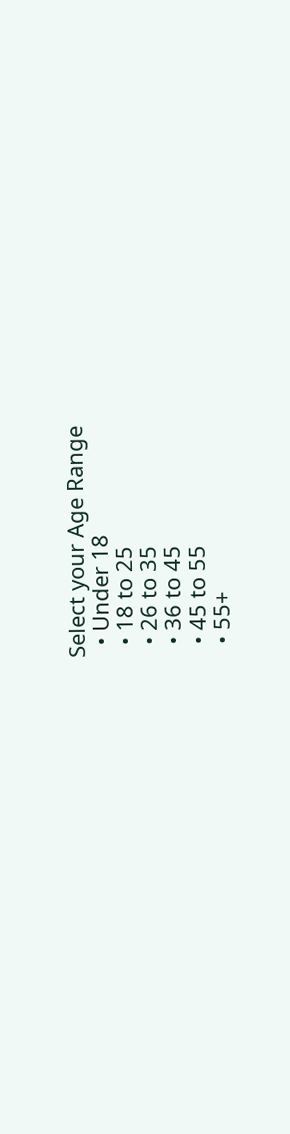Select your Age Range
  • Under 18
  • 18 to 25
  • 26 to 35
  • 36 to 45
  • 45 to 55
  • 55+